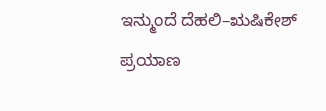ಇನ್ಮುಂದೆ ದೆಹಲಿ–ಋಷಿಕೇಶ್ ಪ್ರಯಾಣ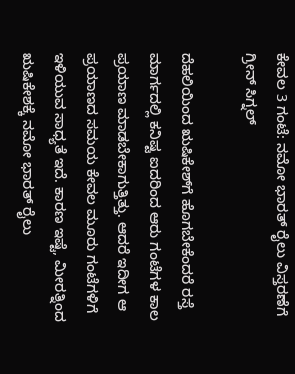ಕೇವಲ 3 ಗಂಟೆ: ನಮೋ ಭಾರತ್ ರೈಲು ವಿಸ್ತರಣೆಗೆ ಗ್ರೀನ್ ಸಿಗ್ನಲ್

ದೆಹಲಿಯಿಂದ ಋಷಿಕೇಶ್‌ಗೆ ಹೊಗಬೇಕೆಂದರೆ ರಸ್ತೆ ಮಾರ್ಗದಲ್ಲಿ ಕನಿಷ್ಟ ಐದರಿಂದ ಆರು ಗಂಟೆಗಳ ಕಾಲ ಪ್ರಯಾಣ ಮಾಡಬೇಕಾಗುತ್ತಿತ್ತು. ಆದರೆ ಇದೀಗ ಆ ಪ್ರಯಾಣದ ಸಮಯ ಕೇವಲ ಮೂರು ಗಂಟೆಗಳಿಗೆ ಇಳಿಯುವ ಸಾಧ್ಯತೆ ಇದೆ. ಕಾರಣ ಇಷ್ಟೆ, ಮೀರತ್ನಿಂದ ಋಷಿಕೇಶಕ್ಕೆ ನಮೋ ಭಾರತ್ ರೈಲು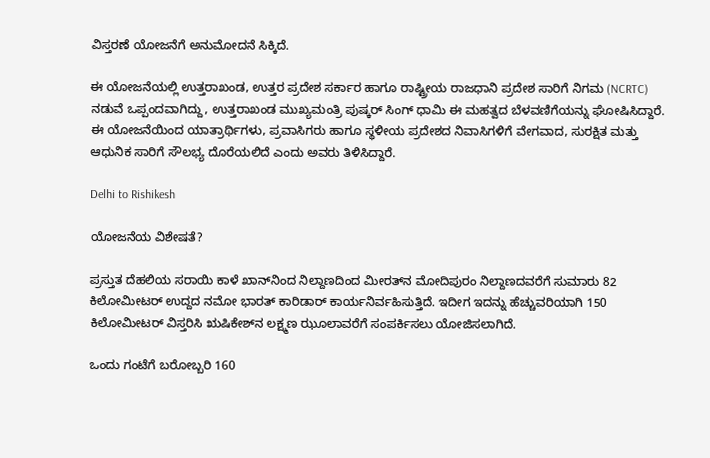ವಿಸ್ತರಣೆ ಯೋಜನೆಗೆ ಅನುಮೋದನೆ ಸಿಕ್ಕಿದೆ.

ಈ ಯೋಜನೆಯಲ್ಲಿ ಉತ್ತರಾಖಂಡ, ಉತ್ತರ ಪ್ರದೇಶ ಸರ್ಕಾರ ಹಾಗೂ ರಾಷ್ಟ್ರೀಯ ರಾಜಧಾನಿ ಪ್ರದೇಶ ಸಾರಿಗೆ ನಿಗಮ (NCRTC) ನಡುವೆ ಒಪ್ಪಂದವಾಗಿದ್ದು, ಉತ್ತರಾಖಂಡ ಮುಖ್ಯಮಂತ್ರಿ ಪುಷ್ಕರ್ ಸಿಂಗ್ ಧಾಮಿ ಈ ಮಹತ್ವದ ಬೆಳವಣಿಗೆಯನ್ನು ಘೋಷಿಸಿದ್ದಾರೆ. ಈ ಯೋಜನೆಯಿಂದ ಯಾತ್ರಾರ್ಥಿಗಳು, ಪ್ರವಾಸಿಗರು ಹಾಗೂ ಸ್ಥಳೀಯ ಪ್ರದೇಶದ ನಿವಾಸಿಗಳಿಗೆ ವೇಗವಾದ, ಸುರಕ್ಷಿತ ಮತ್ತು ಆಧುನಿಕ ಸಾರಿಗೆ ಸೌಲಭ್ಯ ದೊರೆಯಲಿದೆ ಎಂದು ಅವರು ತಿಳಿಸಿದ್ದಾರೆ.

Delhi to Rishikesh

ಯೋಜನೆಯ ವಿಶೇಷತೆ?

ಪ್ರಸ್ತುತ ದೆಹಲಿಯ ಸರಾಯಿ ಕಾಳೆ ಖಾನ್‌ನಿಂದ ನಿಲ್ದಾಣದಿಂದ ಮೀರತ್‌ನ ಮೋದಿಪುರಂ ನಿಲ್ದಾಣದವರೆಗೆ ಸುಮಾರು 82 ಕಿಲೋಮೀಟರ್ ಉದ್ದದ ನಮೋ ಭಾರತ್ ಕಾರಿಡಾರ್ ಕಾರ್ಯನಿರ್ವಹಿಸುತ್ತಿದೆ. ಇದೀಗ ಇದನ್ನು ಹೆಚ್ಚುವರಿಯಾಗಿ 150 ಕಿಲೋಮೀಟರ್ ವಿಸ್ತರಿಸಿ ಋಷಿಕೇಶ್‌ನ ಲಕ್ಷ್ಮಣ ಝೂಲಾವರೆಗೆ ಸಂಪರ್ಕಿಸಲು ಯೋಜಿಸಲಾಗಿದೆ.

ಒಂದು ಗಂಟೆಗೆ ಬರೋಬ್ಬರಿ 160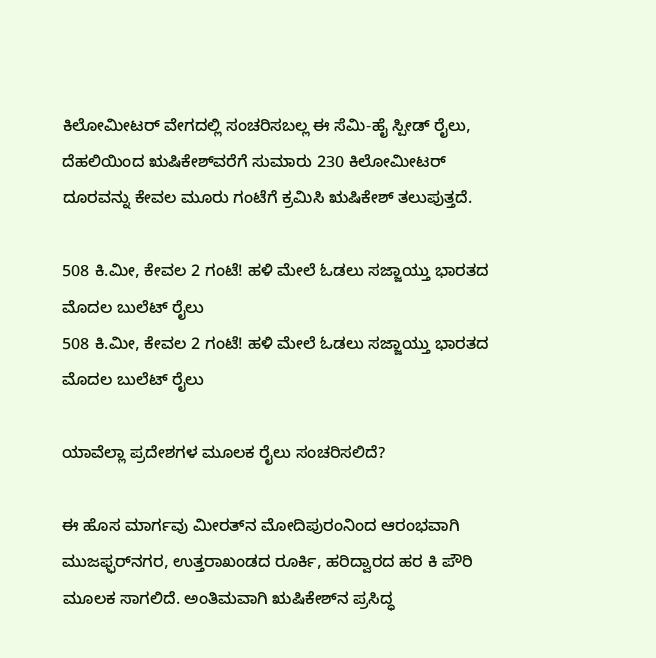ಕಿಲೋಮೀಟರ್ ವೇಗದಲ್ಲಿ ಸಂಚರಿಸಬಲ್ಲ ಈ ಸೆಮಿ-ಹೈ ಸ್ಪೀಡ್ ರೈಲು, ದೆಹಲಿಯಿಂದ ಋಷಿಕೇಶ್‌ವರೆಗೆ ಸುಮಾರು 230 ಕಿಲೋಮೀಟರ್ ದೂರವನ್ನು ಕೇವಲ ಮೂರು ಗಂಟೆಗೆ ಕ್ರಮಿಸಿ ಋಷಿಕೇಶ್‌ ತಲುಪುತ್ತದೆ.

508 ಕಿ.ಮೀ, ಕೇವಲ 2 ಗಂಟೆ! ಹಳಿ ಮೇಲೆ ಓಡಲು ಸಜ್ಜಾಯ್ತು ಭಾರತದ ಮೊದಲ ಬುಲೆಟ್ ರೈಲು
508 ಕಿ.ಮೀ, ಕೇವಲ 2 ಗಂಟೆ! ಹಳಿ ಮೇಲೆ ಓಡಲು ಸಜ್ಜಾಯ್ತು ಭಾರತದ ಮೊದಲ ಬುಲೆಟ್ ರೈಲು

ಯಾವೆಲ್ಲಾ ಪ್ರದೇಶಗಳ ಮೂಲಕ ರೈಲು ಸಂಚರಿಸಲಿದೆ?

ಈ ಹೊಸ ಮಾರ್ಗವು ಮೀರತ್‌ನ ಮೋದಿಪುರಂನಿಂದ ಆರಂಭವಾಗಿ ಮುಜಫ್ಫರ್‌ನಗರ, ಉತ್ತರಾಖಂಡದ ರೂರ್ಕಿ, ಹರಿದ್ವಾರದ ಹರ ಕಿ ಪೌರಿ ಮೂಲಕ ಸಾಗಲಿದೆ. ಅಂತಿಮವಾಗಿ ಋಷಿಕೇಶ್‌ನ ಪ್ರಸಿದ್ಧ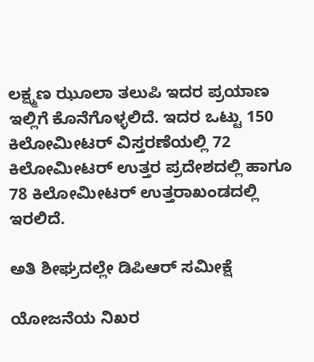ಲಕ್ಷ್ಮಣ ಝೂಲಾ ತಲುಪಿ ಇದರ ಪ್ರಯಾಣ ಇಲ್ಲಿಗೆ ಕೊನೆಗೊಳ್ಳಲಿದೆ. ಇದರ ಒಟ್ಟು 150 ಕಿಲೋಮೀಟರ್ ವಿಸ್ತರಣೆಯಲ್ಲಿ 72 ಕಿಲೋಮೀಟರ್ ಉತ್ತರ ಪ್ರದೇಶದಲ್ಲಿ ಹಾಗೂ 78 ಕಿಲೋಮೀಟರ್ ಉತ್ತರಾಖಂಡದಲ್ಲಿ ಇರಲಿದೆ.

ಅತಿ ಶೀಘ್ರದಲ್ಲೇ ಡಿಪಿಆರ್ ಸಮೀಕ್ಷೆ

ಯೋಜನೆಯ ನಿಖರ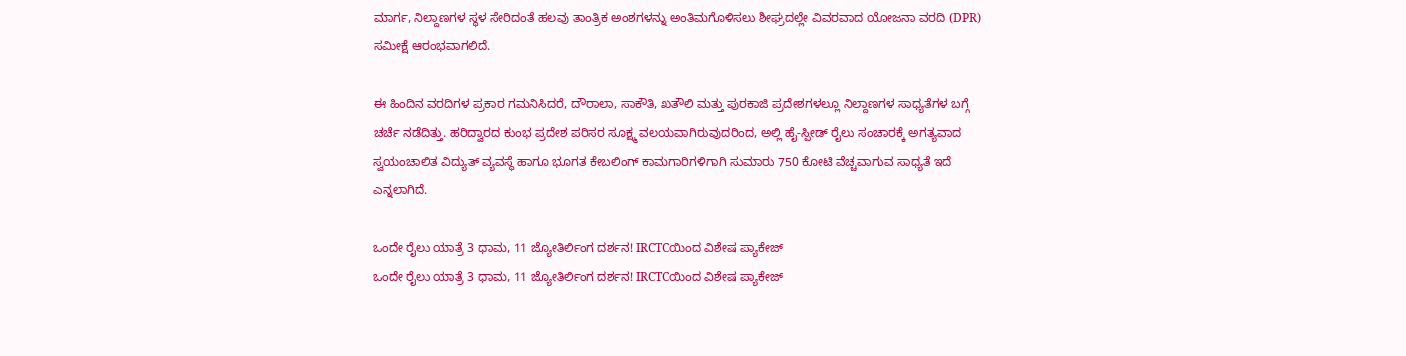ಮಾರ್ಗ, ನಿಲ್ದಾಣಗಳ ಸ್ಥಳ ಸೇರಿದಂತೆ ಹಲವು ತಾಂತ್ರಿಕ ಅಂಶಗಳನ್ನು ಅಂತಿಮಗೊಳಿಸಲು ಶೀಘ್ರದಲ್ಲೇ ವಿವರವಾದ ಯೋಜನಾ ವರದಿ (DPR) ಸಮೀಕ್ಷೆ ಆರಂಭವಾಗಲಿದೆ.

ಈ ಹಿಂದಿನ ವರದಿಗಳ ಪ್ರಕಾರ ಗಮನಿಸಿದರೆ, ದೌರಾಲಾ, ಸಾಕೌತಿ, ಖತೌಲಿ ಮತ್ತು ಪುರಕಾಜಿ ಪ್ರದೇಶಗಳಲ್ಲೂ ನಿಲ್ದಾಣಗಳ ಸಾಧ್ಯತೆಗಳ ಬಗ್ಗೆ ಚರ್ಚೆ ನಡೆದಿತ್ತು. ಹರಿದ್ವಾರದ ಕುಂಭ ಪ್ರದೇಶ ಪರಿಸರ ಸೂಕ್ಷ್ಮ ವಲಯವಾಗಿರುವುದರಿಂದ, ಅಲ್ಲಿ ಹೈ-ಸ್ಪೀಡ್ ರೈಲು ಸಂಚಾರಕ್ಕೆ ಅಗತ್ಯವಾದ ಸ್ವಯಂಚಾಲಿತ ವಿದ್ಯುತ್ ವ್ಯವಸ್ಥೆ ಹಾಗೂ ಭೂಗತ ಕೇಬಲಿಂಗ್ ಕಾಮಗಾರಿಗಳಿಗಾಗಿ ಸುಮಾರು 750 ಕೋಟಿ ವೆಚ್ಚವಾಗುವ ಸಾಧ್ಯತೆ ಇದೆ ಎನ್ನಲಾಗಿದೆ.

ಒಂದೇ ರೈಲು ಯಾತ್ರೆ 3 ಧಾಮ, 11 ಜ್ಯೋತಿರ್ಲಿಂಗ ದರ್ಶನ! IRCTCಯಿಂದ ವಿಶೇಷ ಪ್ಯಾಕೇಜ್
ಒಂದೇ ರೈಲು ಯಾತ್ರೆ 3 ಧಾಮ, 11 ಜ್ಯೋತಿರ್ಲಿಂಗ ದರ್ಶನ! IRCTCಯಿಂದ ವಿಶೇಷ ಪ್ಯಾಕೇಜ್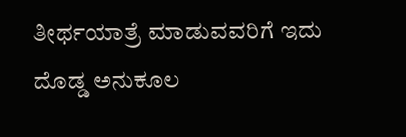ತೀರ್ಥಯಾತ್ರೆ ಮಾಡುವವರಿಗೆ ಇದು ದೊಡ್ಡ ಅನುಕೂಲ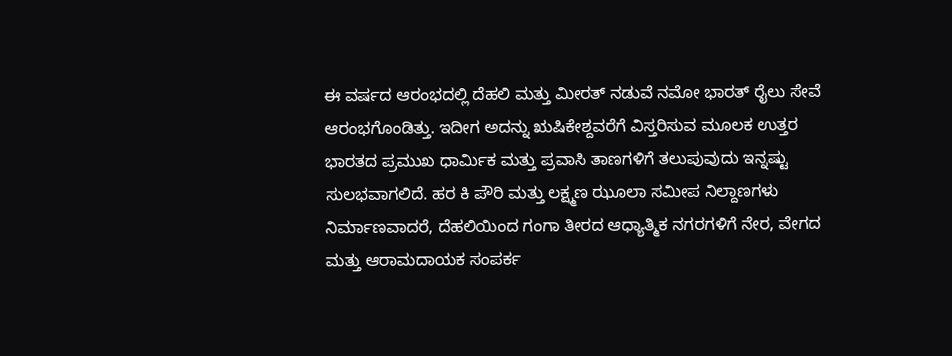ಈ ವರ್ಷದ ಆರಂಭದಲ್ಲಿ ದೆಹಲಿ ಮತ್ತು ಮೀರತ್ ನಡುವೆ ನಮೋ ಭಾರತ್ ರೈಲು ಸೇವೆ ಆರಂಭಗೊಂಡಿತ್ತು. ಇದೀಗ ಅದನ್ನು ಋಷಿಕೇಶ್ದವರೆಗೆ ವಿಸ್ತರಿಸುವ ಮೂಲಕ ಉತ್ತರ ಭಾರತದ ಪ್ರಮುಖ ಧಾರ್ಮಿಕ ಮತ್ತು ಪ್ರವಾಸಿ ತಾಣಗಳಿಗೆ ತಲುಪುವುದು ಇನ್ನಷ್ಟು ಸುಲಭವಾಗಲಿದೆ. ಹರ ಕಿ ಪೌರಿ ಮತ್ತು ಲಕ್ಷ್ಮಣ ಝೂಲಾ ಸಮೀಪ ನಿಲ್ದಾಣಗಳು ನಿರ್ಮಾಣವಾದರೆ, ದೆಹಲಿಯಿಂದ ಗಂಗಾ ತೀರದ ಆಧ್ಯಾತ್ಮಿಕ ನಗರಗಳಿಗೆ ನೇರ, ವೇಗದ ಮತ್ತು ಆರಾಮದಾಯಕ ಸಂಪರ್ಕ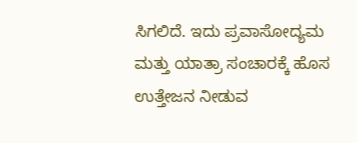ಸಿಗಲಿದೆ. ಇದು ಪ್ರವಾಸೋದ್ಯಮ ಮತ್ತು ಯಾತ್ರಾ ಸಂಚಾರಕ್ಕೆ ಹೊಸ ಉತ್ತೇಜನ ನೀಡುವ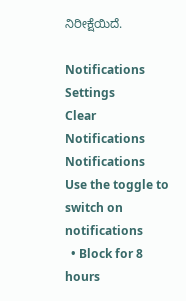ನಿರೀಕ್ಷೆಯಿದೆ.

Notifications
Settings
Clear Notifications
Notifications
Use the toggle to switch on notifications
  • Block for 8 hours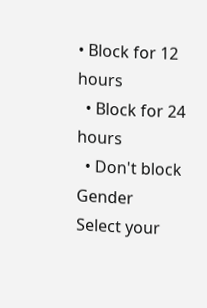• Block for 12 hours
  • Block for 24 hours
  • Don't block
Gender
Select your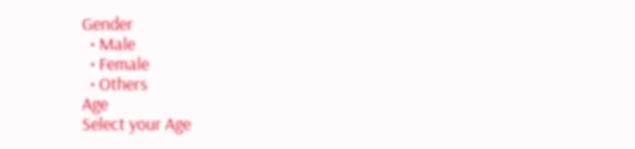Gender
  • Male
  • Female
  • Others
Age
Select your Age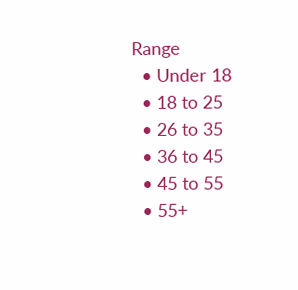Range
  • Under 18
  • 18 to 25
  • 26 to 35
  • 36 to 45
  • 45 to 55
  • 55+